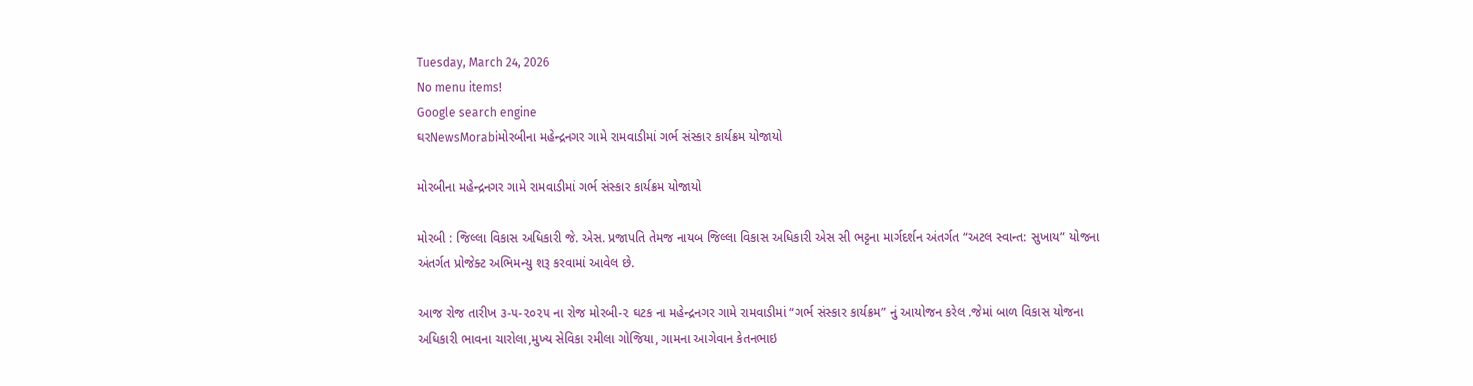Tuesday, March 24, 2026
No menu items!
Google search engine
ઘરNewsMorabiમોરબીના મહેન્દ્રનગર ગામે રામવાડીમાં ગર્ભ સંસ્કાર કાર્યક્રમ યોજાયો

મોરબીના મહેન્દ્રનગર ગામે રામવાડીમાં ગર્ભ સંસ્કાર કાર્યક્રમ યોજાયો

મોરબી : જિલ્લા વિકાસ અધિકારી જે. એસ. પ્રજાપતિ તેમજ નાયબ જિલ્લા વિકાસ અધિકારી એસ સી ભટ્ટના માર્ગદર્શન અંતર્ગત “અટલ સ્વાન્ત: સુખાય” યોજના અંતર્ગત પ્રોજેક્ટ અભિમન્યુ શરૂ કરવામાં આવેલ છે.

આજ રોજ તારીખ ૩-૫-૨૦૨૫ ના રોજ મોરબી-૨ ઘટક ના મહેન્દ્રનગર ગામે રામવાડીમાં “ગર્ભ સંસ્કાર કાર્યક્રમ” નું આયોજન કરેલ .જેમાં બાળ વિકાસ યોજના અધિકારી ભાવના ચારોલા,મુખ્ય સેવિકા રમીલા ગોજિયા, ગામના આગેવાન કેતનભાઇ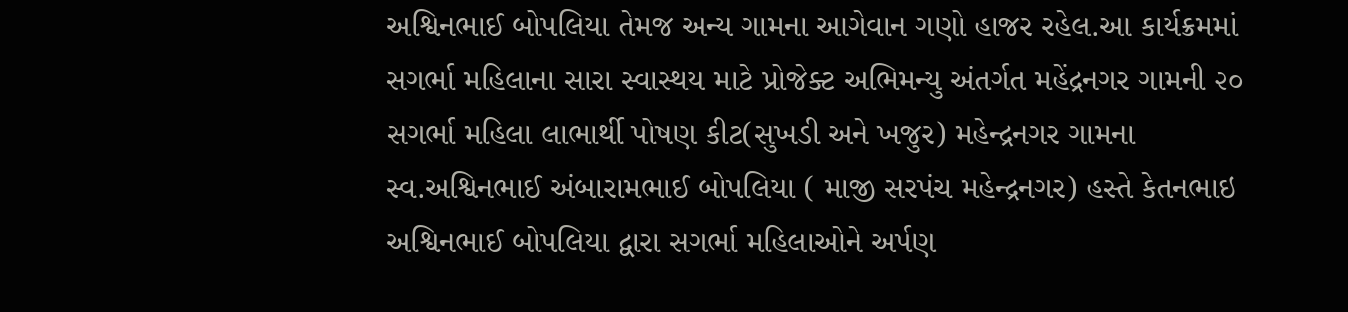અશ્વિનભાઈ બોપલિયા તેમજ અન્ય ગામના આગેવાન ગણો હાજર રહેલ.આ કાર્યક્રમમાં સગર્ભા મહિલાના સારા સ્વાસ્થય માટે પ્રોજેક્ટ અભિમન્યુ અંતર્ગત મહેંદ્રનગર ગામની ૨૦ સગર્ભા મહિલા લાભાર્થી પોષણ કીટ(સુખડી અને ખજુર) મહેન્દ્રનગર ગામના સ્વ.અશ્વિનભાઈ અંબારામભાઈ બોપલિયા ( માજી સરપંચ મહેન્દ્રનગર) હસ્તે કેતનભાઇ અશ્વિનભાઈ બોપલિયા દ્વારા સગર્ભા મહિલાઓને અર્પણ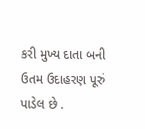કરી મુખ્ય દાતા બની ઉતમ ઉદાહરણ પૂરું પાડેલ છે .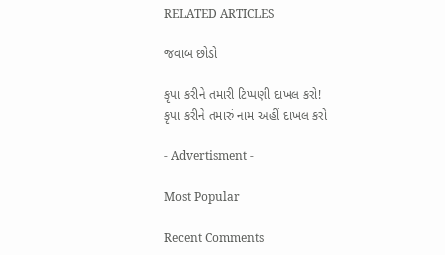RELATED ARTICLES

જવાબ છોડો

કૃપા કરીને તમારી ટિપ્પણી દાખલ કરો!
કૃપા કરીને તમારું નામ અહીં દાખલ કરો

- Advertisment -

Most Popular

Recent Comments